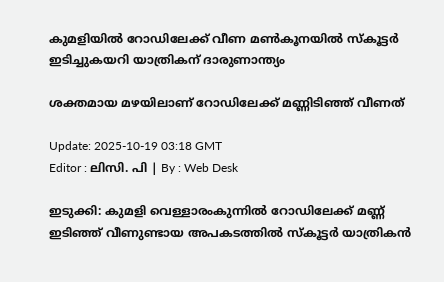കുമളിയിൽ റോഡിലേക്ക് വീണ മൺകൂനയിൽ സ്കൂട്ടർ ഇടിച്ചുകയറി യാത്രികന് ദാരുണാന്ത്യം

ശക്തമായ മഴയിലാണ് റോഡിലേക്ക് മണ്ണിടിഞ്ഞ് വീണത്

Update: 2025-10-19 03:18 GMT
Editor : ലിസി. പി | By : Web Desk

ഇടുക്കി: കുമളി വെള്ളാരംകുന്നിൽ റോഡിലേക്ക് മണ്ണ് ഇടിഞ്ഞ് വീണുണ്ടായ അപകടത്തിൽ സ്കൂട്ടർ യാത്രികൻ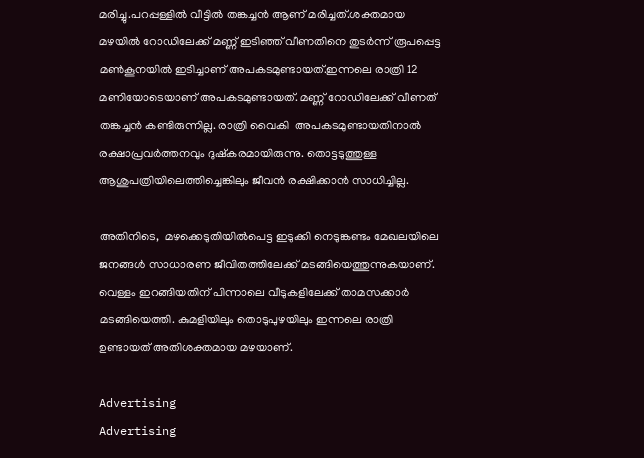മരിച്ചു.പറപ്പള്ളിൽ വീട്ടിൽ തങ്കച്ചൻ ആണ് മരിച്ചത്.ശക്തമായ മഴയിൽ റോഡിലേക്ക് മണ്ണ് ഇടിഞ്ഞ് വീണതിനെ തുടർന്ന് രൂപപ്പെട്ട മൺകൂനയിൽ ഇടിച്ചാണ് അപകടമുണ്ടായത്.ഇന്നലെ രാത്രി 12 മണിയോടെയാണ് അപകടമുണ്ടായത്. മണ്ണ് റോഡിലേക്ക് വീണത് തങ്കച്ചന്‍ കണ്ടിരുന്നില്ല. രാത്രി വൈകി  അപകടമുണ്ടായതിനാല്‍ രക്ഷാപ്രവര്‍ത്തനവും ദുഷ്കരമായിരുന്നു. തൊട്ടടുത്തുള്ള ആശുപത്രിയിലെത്തിച്ചെങ്കിലും ജീവന്‍ രക്ഷിക്കാന്‍ സാധിച്ചില്ല.

അതിനിടെ,  മഴക്കെടുതിയിൽപെട്ട ഇടുക്കി നെടുങ്കണ്ടം മേഖലയിലെ ജനങ്ങൾ സാധാരണ ജീവിതത്തിലേക്ക് മടങ്ങിയെത്തുന്നുകയാണ്. വെള്ളം ഇറങ്ങിയതിന് പിന്നാലെ വീടുകളിലേക്ക് താമസക്കാർ മടങ്ങിയെത്തി. കുമളിയിലും തൊടുപുഴയിലും ഇന്നലെ രാത്രി ഉണ്ടായത് അതിശക്തമായ മഴയാണ്.

Advertising
Advertising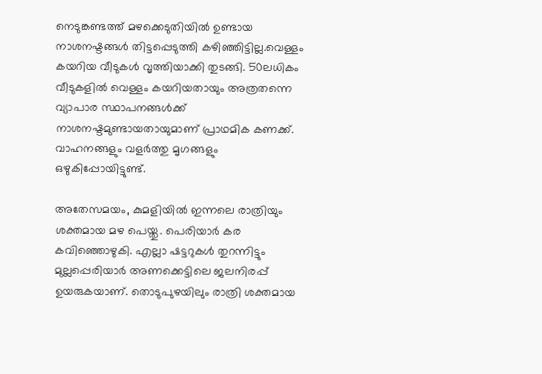നെടുങ്കണ്ടത്ത് മഴക്കെടുതിയിൽ ഉണ്ടായ നാശനഷ്ടങ്ങൾ തിട്ടപ്പെടുത്തി കഴിഞ്ഞിട്ടില്ല.വെള്ളം കയറിയ വീടുകൾ വൃത്തിയാക്കി തുടങ്ങി. 50ലധികം വീടുകളിൽ വെള്ളം കയറിയതായും അത്രതന്നെ വ്യാപാര സ്ഥാപനങ്ങൾക്ക് നാശനഷ്ടമുണ്ടായതായുമാണ് പ്രാഥമിക കണക്ക്. വാഹനങ്ങളും വളർത്തു മൃഗങ്ങളും ഒഴുകിപ്പോയിട്ടുണ്ട്.

അതേസമയം, കുമളിയിൽ ഇന്നലെ രാത്രിയും ശക്തമായ മഴ പെയ്തു. പെരിയാർ കര കവിഞ്ഞൊഴുകി. എല്ലാ ഷട്ടറുകൾ തുറന്നിട്ടും മുല്ലപ്പെരിയാർ അണക്കെട്ടിലെ ജലനിരപ്പ് ഉയരുകയാണ്. തൊടുപുഴയിലും രാത്രി ശക്തമായ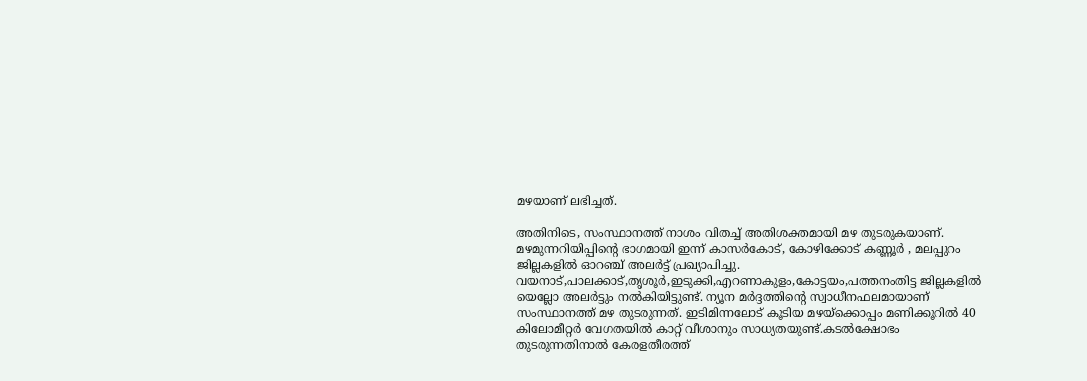മഴയാണ് ലഭിച്ചത്.

അതിനിടെ, സംസ്ഥാനത്ത് നാശം വിതച്ച് അതിശക്തമായി മഴ തുടരുകയാണ്.  മഴമുന്നറിയിപ്പിന്റെ ഭാഗമായി ഇന്ന് കാസർകോട്, കോഴിക്കോട് കണ്ണൂർ , മലപ്പുറം ജില്ലകളിൽ ഓറഞ്ച് അലർട്ട് പ്രഖ്യാപിച്ചു. വയനാട്,പാലക്കാട്,തൃശൂർ,ഇടുക്കി,എറണാകുളം,കോട്ടയം,പത്തനംതിട്ട ജില്ലകളിൽ യെല്ലോ അലർട്ടും നൽകിയിട്ടുണ്ട്. ന്യൂന മർദ്ദത്തിന്റെ സ്വാധീനഫലമായാണ് സംസ്ഥാനത്ത് മഴ തുടരുന്നത്. ഇടിമിന്നലോട് കൂടിയ മഴയ്ക്കൊപ്പം മണിക്കൂറിൽ 40 കിലോമീറ്റർ വേഗതയിൽ കാറ്റ് വീശാനും സാധ്യതയുണ്ട്.കടൽക്ഷോഭം തുടരുന്നതിനാൽ കേരളതീരത്ത്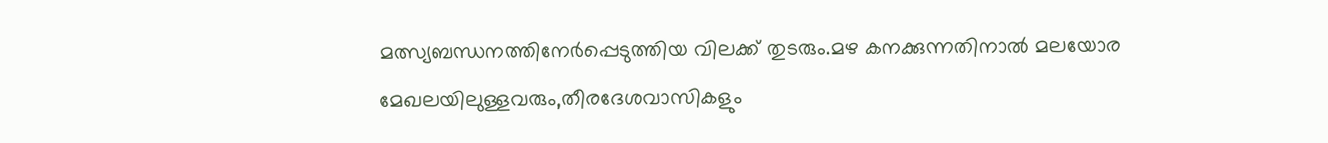മത്സ്യബന്ധനത്തിനേർപ്പെടുത്തിയ വിലക്ക് തുടരും.മഴ കനക്കുന്നതിനാൽ മലയോര മേഖലയിലുള്ളവരും,തീരദേശവാസികളും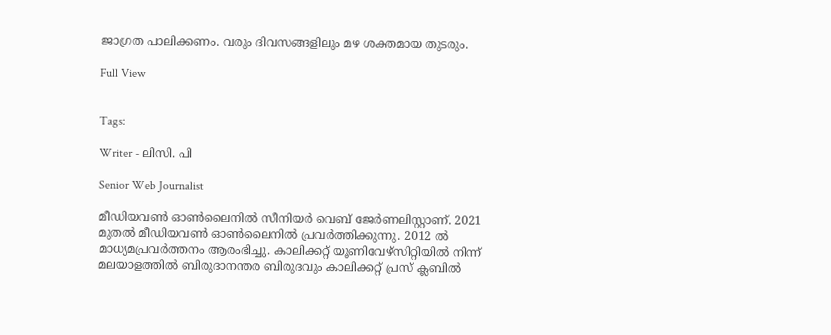ജാഗ്രത പാലിക്കണം. വരും ദിവസങ്ങളിലും മഴ ശക്തമായ തുടരും.

Full View


Tags:

Writer - ലിസി. പി

Senior Web Journalist

മീഡിയവൺ ഓൺലൈനിൽ സീനിയർ വെബ് ജേർണലിസ്റ്റാണ്. 2021 മുതൽ മീഡിയവൺ ഓൺലൈനിൽ പ്രവർത്തിക്കുന്നു. 2012 ല്‍ മാധ്യമപ്രവര്‍ത്തനം ആരംഭിച്ചു. കാലിക്കറ്റ് യൂണിവേഴ്‌സിറ്റിയിൽ നിന്ന് മലയാളത്തിൽ ബിരുദാനന്തര ബിരുദവും കാലിക്കറ്റ് പ്രസ് ക്ലബിൽ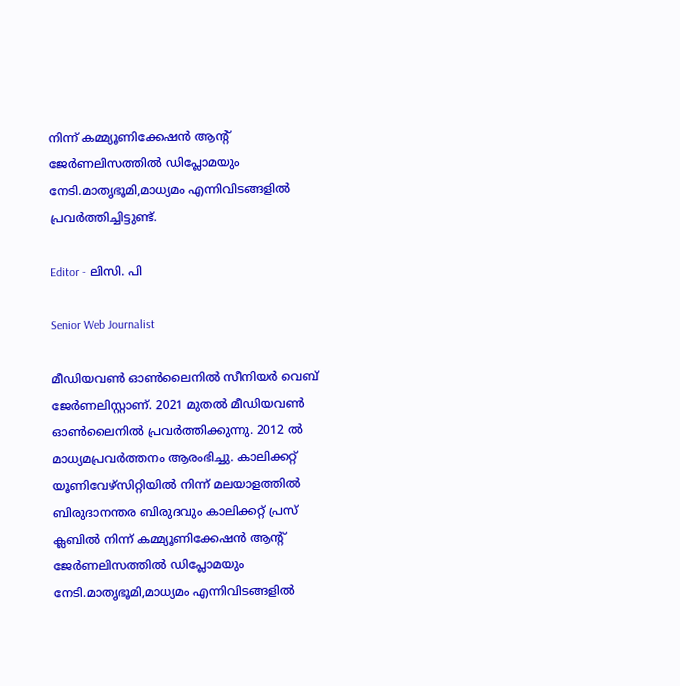നിന്ന് കമ്മ്യൂണിക്കേഷൻ ആന്റ് ജേർണലിസത്തിൽ ഡിപ്ലോമയും നേടി.മാതൃഭൂമി,മാധ്യമം എന്നിവിടങ്ങളിൽ പ്രവർത്തിച്ചിട്ടുണ്ട്.

Editor - ലിസി. പി

Senior Web Journalist

മീഡിയവൺ ഓൺലൈനിൽ സീനിയർ വെബ് ജേർണലിസ്റ്റാണ്. 2021 മുതൽ മീഡിയവൺ ഓൺലൈനിൽ പ്രവർത്തിക്കുന്നു. 2012 ല്‍ മാധ്യമപ്രവര്‍ത്തനം ആരംഭിച്ചു. കാലിക്കറ്റ് യൂണിവേഴ്‌സിറ്റിയിൽ നിന്ന് മലയാളത്തിൽ ബിരുദാനന്തര ബിരുദവും കാലിക്കറ്റ് പ്രസ് ക്ലബിൽ നിന്ന് കമ്മ്യൂണിക്കേഷൻ ആന്റ് ജേർണലിസത്തിൽ ഡിപ്ലോമയും നേടി.മാതൃഭൂമി,മാധ്യമം എന്നിവിടങ്ങളിൽ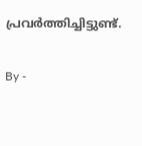പ്രവർത്തിച്ചിട്ടുണ്ട്.

By -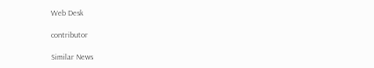Web Desk

contributor

Similar News